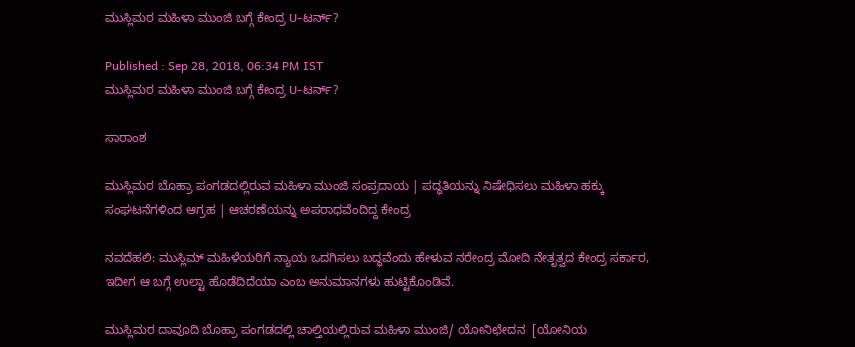ಮುಸ್ಲಿಮರ ಮಹಿಳಾ ಮುಂಜಿ ಬಗ್ಗೆ ಕೇಂದ್ರ U-ಟರ್ನ್?

Published : Sep 28, 2018, 06:34 PM IST
ಮುಸ್ಲಿಮರ ಮಹಿಳಾ ಮುಂಜಿ ಬಗ್ಗೆ ಕೇಂದ್ರ U-ಟರ್ನ್?

ಸಾರಾಂಶ

ಮುಸ್ಲಿಮರ ಬೊಹ್ರಾ ಪಂಗಡದಲ್ಲಿರುವ ಮಹಿಳಾ ಮುಂಜಿ ಸಂಪ್ರದಾಯ | ಪದ್ಧತಿಯನ್ನು ನಿಷೇಧಿಸಲು ಮಹಿಳಾ ಹಕ್ಕು ಸಂಘಟನೆಗಳಿಂದ ಆಗ್ರಹ | ಆಚರಣೆಯನ್ನು ಅಪರಾಧವೆಂದಿದ್ದ ಕೇಂದ್ರ

ನವದೆಹಲಿ: ಮುಸ್ಲಿಮ್ ಮಹಿಳೆಯರಿಗೆ ನ್ಯಾಯ ಒದಗಿಸಲು ಬದ್ಧವೆಂದು ಹೇಳುವ ನರೇಂದ್ರ ಮೋದಿ ನೇತೃತ್ವದ ಕೇಂದ್ರ ಸರ್ಕಾರ, ಇದೀಗ ಆ ಬಗ್ಗೆ ಉಲ್ಟಾ ಹೊಡೆದಿದೆಯಾ ಎಂಬ ಅನುಮಾನಗಳು ಹುಟ್ಟಿಕೊಂಡಿವೆ.

ಮುಸ್ಲಿಮರ ದಾವೂದಿ ಬೊಹ್ರಾ ಪಂಗಡದಲ್ಲಿ ಚಾಲ್ತಿಯಲ್ಲಿರುವ ಮಹಿಳಾ ಮುಂಜಿ/ ಯೋನಿಛೇದನ  [ಯೋನಿಯ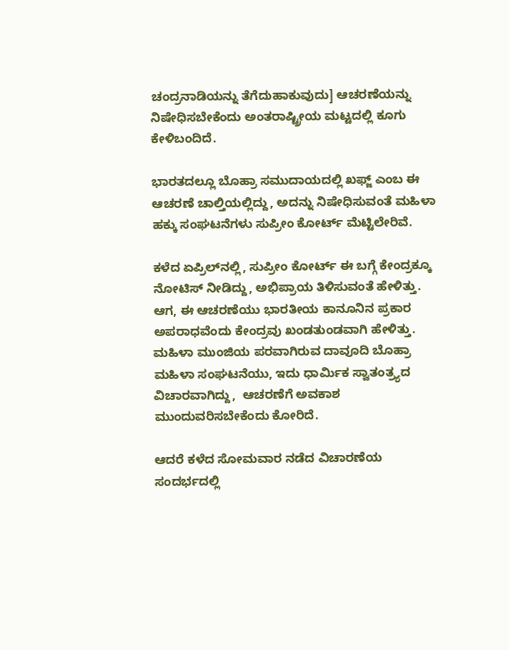ಚಂದ್ರನಾಡಿಯನ್ನು ತೆಗೆದುಹಾಕುವುದು] ಆಚರಣೆಯನ್ನು ನಿಷೇಧಿಸಬೇಕೆಂದು ಅಂತರಾಷ್ಟ್ರೀಯ ಮಟ್ಟದಲ್ಲಿ ಕೂಗು ಕೇಳಿಬಂದಿದೆ.

ಭಾರತದಲ್ಲೂ ಬೊಹ್ರಾ ಸಮುದಾಯದಲ್ಲಿ ಖಫ್ಜ್ ಎಂಬ ಈ ಆಚರಣೆ ಚಾಲ್ತಿಯಲ್ಲಿದ್ದು, ಅದನ್ನು ನಿಷೇಧಿಸುವಂತೆ ಮಹಿಳಾ ಹಕ್ಕು ಸಂಘಟನೆಗಳು ಸುಪ್ರೀಂ ಕೋರ್ಟ್ ಮೆಟ್ಟಿಲೇರಿವೆ.

ಕಳೆದ ಏಪ್ರಿಲ್‌ನಲ್ಲಿ, ಸುಪ್ರೀಂ ಕೋರ್ಟ್ ಈ ಬಗ್ಗೆ ಕೇಂದ್ರಕ್ಕೂ ನೋಟಿಸ್ ನೀಡಿದ್ದು, ಅಭಿಪ್ರಾಯ ತಿಳಿಸುವಂತೆ ಹೇಳಿತ್ತು. ಆಗ, ಈ ಆಚರಣೆಯು ಭಾರತೀಯ ಕಾನೂನಿನ ಪ್ರಕಾರ ಅಪರಾಧವೆಂದು ಕೇಂದ್ರವು ಖಂಡತುಂಡವಾಗಿ ಹೇಳಿತ್ತು.
ಮಹಿಳಾ ಮುಂಜಿಯ ಪರವಾಗಿರುವ ದಾವೂದಿ ಬೊಹ್ರಾ ಮಹಿಳಾ ಸಂಘಟನೆಯು, ಇದು ಧಾರ್ಮಿಕ ಸ್ವಾತಂತ್ರ್ಯದ ವಿಚಾರವಾಗಿದ್ದು,  ಆಚರಣೆಗೆ ಅವಕಾಶ ಮುಂದುವರಿಸಬೇಕೆಂದು ಕೋರಿದೆ.

ಆದರೆ ಕಳೆದ ಸೋಮವಾರ ನಡೆದ ವಿಚಾರಣೆಯ ಸಂದರ್ಭದಲ್ಲಿ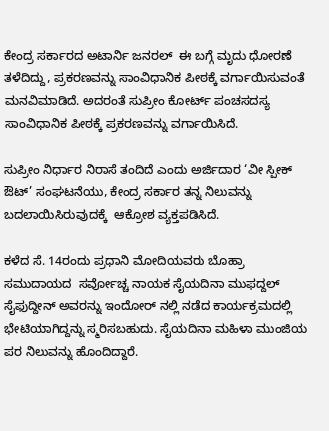ಕೇಂದ್ರ ಸರ್ಕಾರದ ಅಟಾರ್ನಿ ಜನರಲ್  ಈ ಬಗ್ಗೆ ಮೃದು ಧೋರಣೆ ತಳೆದಿದ್ದು, ಪ್ರಕರಣವನ್ನು ಸಾಂವಿಧಾನಿಕ ಪೀಠಕ್ಕೆ ವರ್ಗಾಯಿಸುವಂತೆ ಮನವಿಮಾಡಿದೆ. ಅದರಂತೆ ಸುಪ್ರೀಂ ಕೋರ್ಟ್ ಪಂಚಸದಸ್ಯ ಸಾಂವಿಧಾನಿಕ ಪೀಠಕ್ಕೆ ಪ್ರಕರಣವನ್ನು ವರ್ಗಾಯಿಸಿದೆ.

ಸುಪ್ರೀಂ ನಿರ್ಧಾರ ನಿರಾಸೆ ತಂದಿದೆ ಎಂದು ಅರ್ಜಿದಾರ ‘ವೀ ಸ್ಪೀಕ್ ಔಟ್’ ಸಂಘಟನೆಯು, ಕೇಂದ್ರ ಸರ್ಕಾರ ತನ್ನ ನಿಲುವನ್ನು ಬದಲಾಯಿಸಿರುವುದಕ್ಕೆ  ಆಕ್ರೋಶ ವ್ಯಕ್ತಪಡಿಸಿದೆ.

ಕಳೆದ ಸೆ. 14ರಂದು ಪ್ರಧಾನಿ ಮೋದಿಯವರು ಬೊಹ್ರಾ ಸಮುದಾಯದ  ಸರ್ವೋಚ್ಚ ನಾಯಕ ಸೈಯದಿನಾ ಮುಫದ್ದಲ್ ಸೈಫುದ್ದೀನ್ ಅವರನ್ನು ಇಂದೋರ್ ನಲ್ಲಿ ನಡೆದ ಕಾರ್ಯಕ್ರಮದಲ್ಲಿ ಭೇಟಿಯಾಗಿದ್ದನ್ನು ಸ್ಮರಿಸಬಹುದು. ಸೈಯದಿನಾ ಮಹಿಳಾ ಮುಂಜಿಯ ಪರ ನಿಲುವನ್ನು ಹೊಂದಿದ್ದಾರೆ.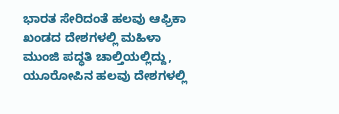ಭಾರತ ಸೇರಿದಂತೆ ಹಲವು ಆಫ್ರಿಕಾ ಖಂಡದ ದೇಶಗಳಲ್ಲಿ ಮಹಿಳಾ ಮುಂಜಿ ಪದ್ಧತಿ ಚಾಲ್ತಿಯಲ್ಲಿದ್ದು, ಯೂರೋಪಿನ ಹಲವು ದೇಶಗಳಲ್ಲಿ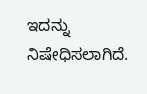ಇದನ್ನು ನಿಷೇಧಿಸಲಾಗಿದೆ.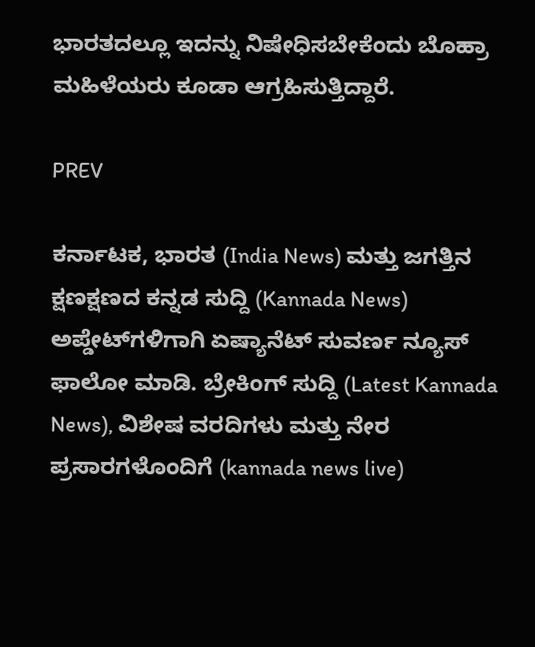ಭಾರತದಲ್ಲೂ ಇದನ್ನು ನಿಷೇಧಿಸಬೇಕೆಂದು ಬೊಹ್ರಾ ಮಹಿಳೆಯರು ಕೂಡಾ ಆಗ್ರಹಿಸುತ್ತಿದ್ದಾರೆ.

PREV

ಕರ್ನಾಟಕ, ಭಾರತ (India News) ಮತ್ತು ಜಗತ್ತಿನ ಕ್ಷಣಕ್ಷಣದ ಕನ್ನಡ ಸುದ್ದಿ (Kannada News) ಅಪ್ಡೇಟ್‌ಗಳಿಗಾಗಿ ಏಷ್ಯಾನೆಟ್ ಸುವರ್ಣ ನ್ಯೂಸ್‌ ಫಾಲೋ ಮಾಡಿ. ಬ್ರೇಕಿಂಗ್ ಸುದ್ದಿ (Latest Kannada News), ವಿಶೇಷ ವರದಿಗಳು ಮತ್ತು ನೇರ ಪ್ರಸಾರಗಳೊಂದಿಗೆ (kannada news live)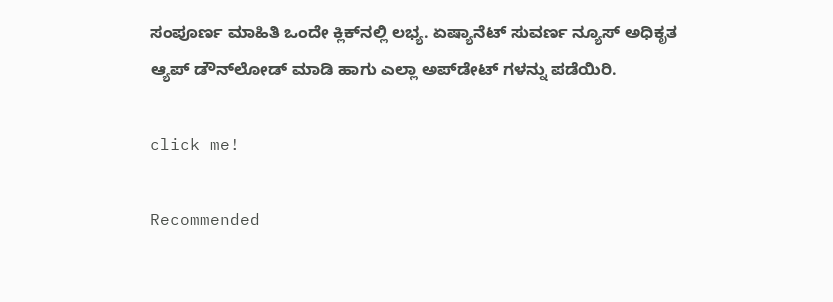ಸಂಪೂರ್ಣ ಮಾಹಿತಿ ಒಂದೇ ಕ್ಲಿಕ್‌ನಲ್ಲಿ ಲಭ್ಯ. ಏಷ್ಯಾನೆಟ್ ಸುವರ್ಣ ನ್ಯೂಸ್ ಅಧಿಕೃತ ಆ್ಯಪ್ ಡೌನ್‌ಲೋಡ್ ಮಾಡಿ ಹಾಗು ಎಲ್ಲಾ ಅಪ್‌ಡೇಟ್ ಗಳನ್ನು ಪಡೆಯಿರಿ.

click me!

Recommended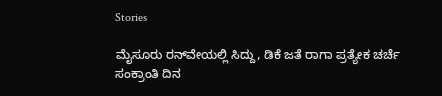Stories

ಮೈಸೂರು ರನ್‌ವೇಯಲ್ಲಿ ಸಿದ್ದು, ಡಿಕೆ ಜತೆ ರಾಗಾ ಪ್ರತ್ಯೇಕ ಚರ್ಚೆ
ಸಂಕ್ರಾಂತಿ ದಿನ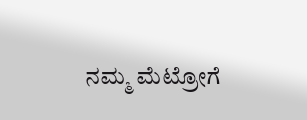ನಮ್ಮ ಮೆಟ್ರೋಗೆ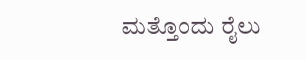ಮತ್ತೊಂದು ರೈಲು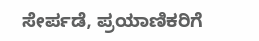ಸೇರ್ಪಡೆ, ಪ್ರಯಾಣಿಕರಿಗೆ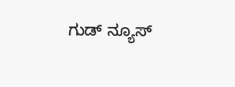ಗುಡ್ ನ್ಯೂಸ್